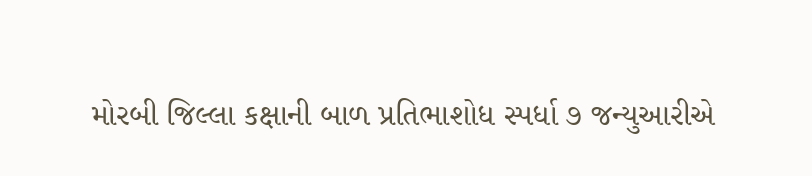મોરબી જિલ્લા કક્ષાની બાળ પ્રતિભાશોધ સ્પર્ધા ૭ જન્યુઆરીએ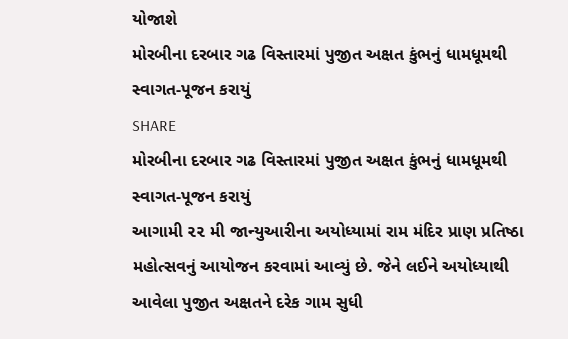યોજાશે
મોરબીના દરબાર ગઢ વિસ્તારમાં પુજીત અક્ષત કુંભનું ધામધૂમથી સ્વાગત-પૂજન કરાયું
SHARE
મોરબીના દરબાર ગઢ વિસ્તારમાં પુજીત અક્ષત કુંભનું ધામધૂમથી સ્વાગત-પૂજન કરાયું
આગામી ૨૨ મી જાન્યુઆરીના અયોધ્યામાં રામ મંદિર પ્રાણ પ્રતિષ્ઠા મહોત્સવનું આયોજન કરવામાં આવ્યું છે. જેને લઈને અયોધ્યાથી આવેલા પુજીત અક્ષતને દરેક ગામ સુધી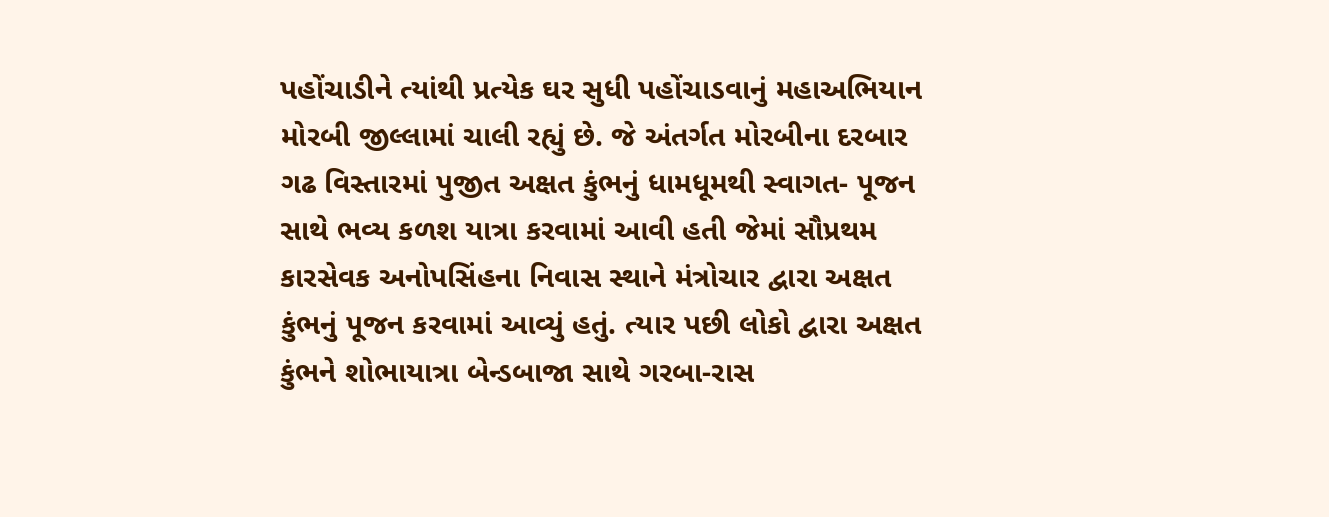પહોંચાડીને ત્યાંથી પ્રત્યેક ઘર સુધી પહોંચાડવાનું મહાઅભિયાન મોરબી જીલ્લામાં ચાલી રહ્યું છે. જે અંતર્ગત મોરબીના દરબાર ગઢ વિસ્તારમાં પુજીત અક્ષત કુંભનું ધામધૂમથી સ્વાગત- પૂજન સાથે ભવ્ય કળશ યાત્રા કરવામાં આવી હતી જેમાં સૌપ્રથમ કારસેવક અનોપસિંહના નિવાસ સ્થાને મંત્રોચાર દ્વારા અક્ષત કુંભનું પૂજન કરવામાં આવ્યું હતું. ત્યાર પછી લોકો દ્વારા અક્ષત કુંભને શોભાયાત્રા બેન્ડબાજા સાથે ગરબા-રાસ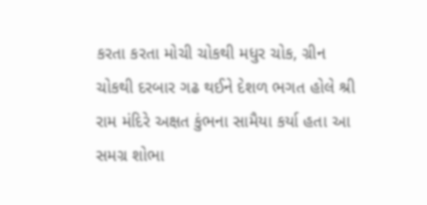કરતા કરતા મોચી ચોકથી મધુર ચોક, ગ્રીન ચોકથી દરબાર ગઢ થઈને દેશળ ભગત હોલે શ્રી રામ મંદિરે અક્ષત કુંભના સામૈયા કર્યા હતા આ સમગ્ર શોભા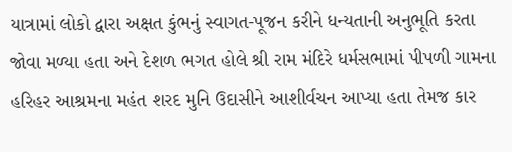યાત્રામાં લોકો દ્વારા અક્ષત કુંભનું સ્વાગત-પૂજન કરીને ધન્યતાની અનુભૂતિ કરતા જોવા મળ્યા હતા અને દેશળ ભગત હોલે શ્રી રામ મંદિરે ધર્મસભામાં પીપળી ગામના હરિહર આશ્રમના મહંત શરદ મુનિ ઉદાસીને આશીર્વચન આપ્યા હતા તેમજ કાર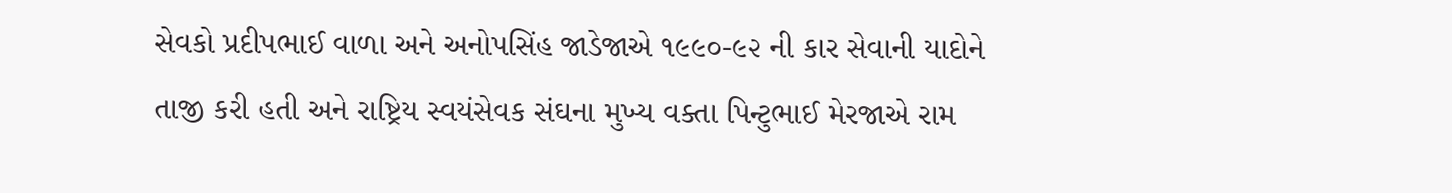સેવકો પ્રદીપભાઈ વાળા અને અનોપસિંહ જાડેજાએ ૧૯૯૦-૯૨ ની કાર સેવાની યાદોને તાજી કરી હતી અને રાષ્ટ્રિય સ્વયંસેવક સંઘના મુખ્ય વક્તા પિન્ટુભાઈ મેરજાએ રામ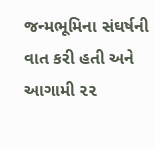જન્મભૂમિના સંઘર્ષની વાત કરી હતી અને આગામી ૨૨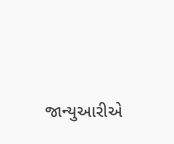જાન્યુઆરીએ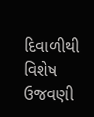દિવાળીથી વિશેષ ઉજવણી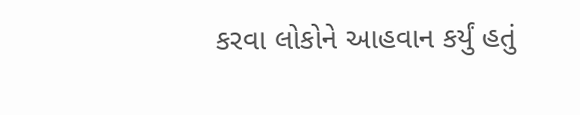કરવા લોકોને આહવાન કર્યું હતું